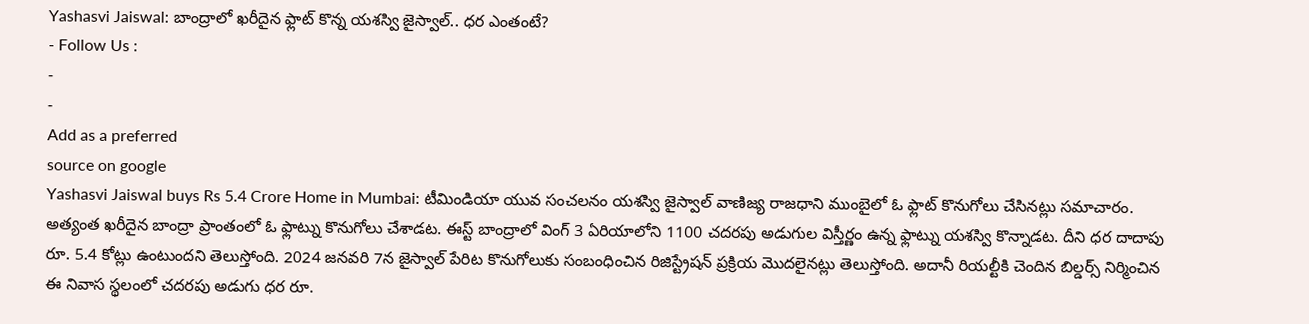Yashasvi Jaiswal: బాంద్రాలో ఖరీదైన ఫ్లాట్ కొన్న యశస్వి జైస్వాల్.. ధర ఎంతంటే?
- Follow Us :
-
-
Add as a preferred
source on google
Yashasvi Jaiswal buys Rs 5.4 Crore Home in Mumbai: టీమిండియా యువ సంచలనం యశస్వి జైస్వాల్ వాణిజ్య రాజధాని ముంబైలో ఓ ఫ్లాట్ కొనుగోలు చేసినట్లు సమాచారం. అత్యంత ఖరీదైన బాంద్రా ప్రాంతంలో ఓ ఫ్లాట్ను కొనుగోలు చేశాడట. ఈస్ట్ బాంద్రాలో వింగ్ 3 ఏరియాలోని 1100 చదరపు అడుగుల విస్తీర్ణం ఉన్న ఫ్లాట్ను యశస్వి కొన్నాడట. దీని ధర దాదాపు రూ. 5.4 కోట్లు ఉంటుందని తెలుస్తోంది. 2024 జనవరి 7న జైస్వాల్ పేరిట కొనుగోలుకు సంబంధించిన రిజిస్ట్రేషన్ ప్రక్రియ మొదలైనట్లు తెలుస్తోంది. అదానీ రియల్టీకి చెందిన బిల్డర్స్ నిర్మించిన ఈ నివాస స్థలంలో చదరపు అడుగు ధర రూ.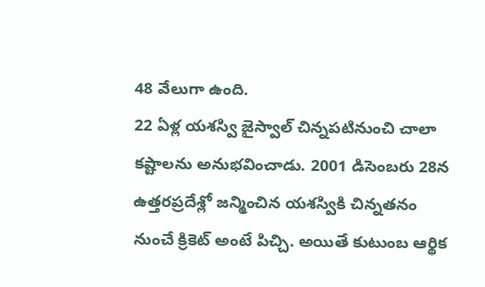48 వేలుగా ఉంది.
22 ఏళ్ల యశస్వి జైస్వాల్ చిన్నపటినుంచి చాలా కష్టాలను అనుభవించాడు. 2001 డిసెంబరు 28న ఉత్తరప్రదేశ్లో జన్మించిన యశస్వికి చిన్నతనం నుంచే క్రికెట్ అంటే పిచ్చి. అయితే కుటుంబ ఆర్థిక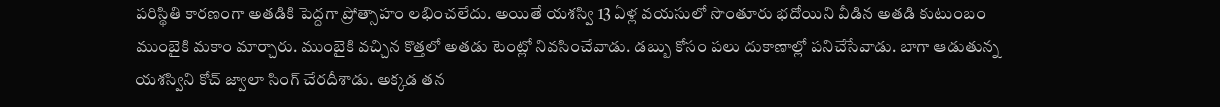పరిస్థితి కారణంగా అతడికి పెద్దగా ప్రోత్సాహం లభించలేదు. అయితే యశస్వి 13 ఏళ్ల వయసులో సొంతూరు భదోయిని వీడిన అతడి కుటుంబం ముంబైకి మకాం మార్చారు. ముంబైకి వచ్చిన కొత్తలో అతడు టెంట్లో నివసించేవాడు. డబ్బు కోసం పలు దుకాణాల్లో పనిచేసేవాడు. బాగా ఆడుతున్న యశస్విని కోచ్ జ్వాలా సింగ్ చేరదీశాడు. అక్కడ తన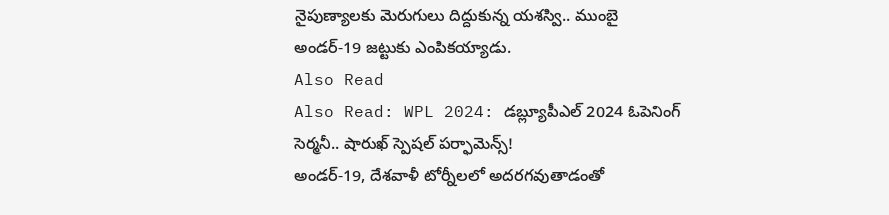నైపుణ్యాలకు మెరుగులు దిద్దుకున్న యశస్వి.. ముంబై అండర్-19 జట్టుకు ఎంపికయ్యాడు.
Also Read
Also Read: WPL 2024: డబ్ల్యూపీఎల్ 2024 ఓపెనింగ్ సెర్మనీ.. షారుఖ్ స్పెషల్ పర్ఫామెన్స్!
అండర్-19, దేశవాళీ టోర్నీలలో అదరగవుతాడంతో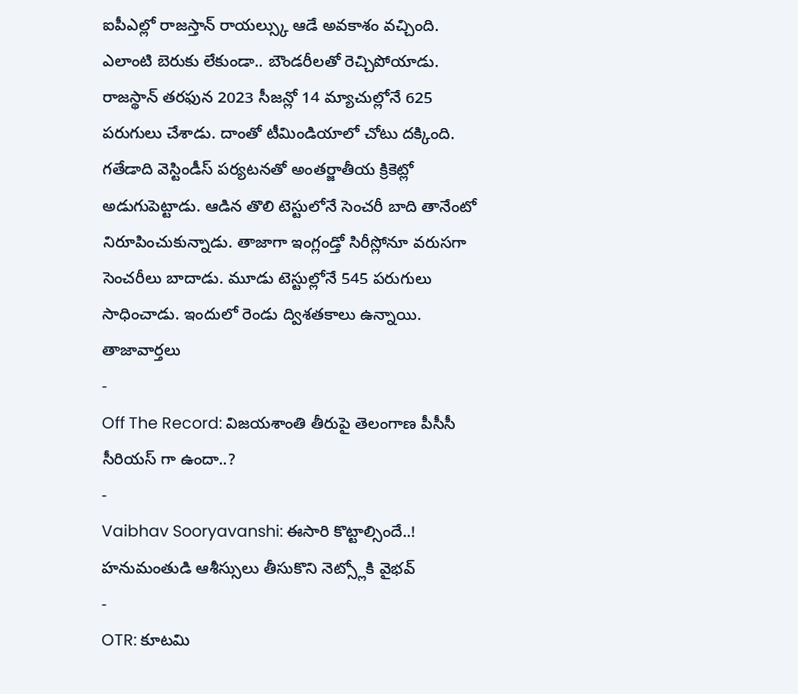ఐపీఎల్లో రాజస్తాన్ రాయల్స్కు ఆడే అవకాశం వచ్చింది. ఎలాంటి బెరుకు లేకుండా.. బౌండరీలతో రెచ్చిపోయాడు. రాజస్థాన్ తరఫున 2023 సీజన్లో 14 మ్యాచుల్లోనే 625 పరుగులు చేశాడు. దాంతో టీమిండియాలో చోటు దక్కింది. గతేడాది వెస్టిండీస్ పర్యటనతో అంతర్జాతీయ క్రికెట్లో అడుగుపెట్టాడు. ఆడిన తొలి టెస్టులోనే సెంచరీ బాది తానేంటో నిరూపించుకున్నాడు. తాజాగా ఇంగ్లండ్తో సిరీస్లోనూ వరుసగా సెంచరీలు బాదాడు. మూడు టెస్టుల్లోనే 545 పరుగులు సాధించాడు. ఇందులో రెండు ద్విశతకాలు ఉన్నాయి.
తాజావార్తలు
-
Off The Record: విజయశాంతి తీరుపై తెలంగాణ పీసీసీ సీరియస్ గా ఉందా..?
-
Vaibhav Sooryavanshi: ఈసారి కొట్టాల్సిందే..! హనుమంతుడి ఆశీస్సులు తీసుకొని నెట్స్లోకి వైభవ్
-
OTR: కూటమి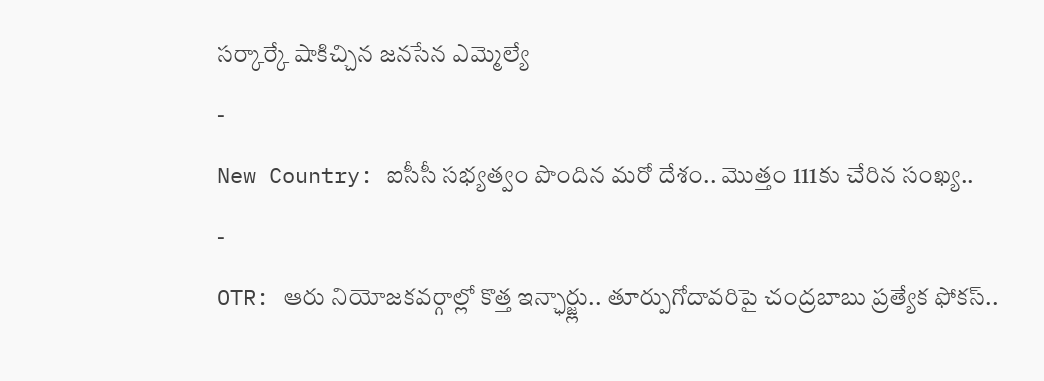సర్కార్కే షాకిచ్చిన జనసేన ఎమ్మెల్యే
-
New Country: ఐసీసీ సభ్యత్వం పొందిన మరో దేశం.. మొత్తం 111కు చేరిన సంఖ్య..
-
OTR: ఆరు నియోజకవర్గాల్లో కొత్త ఇన్ఛార్జ్లు.. తూర్పుగోదావరిపై చంద్రబాబు ప్రత్యేక ఫోకస్..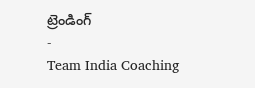ట్రెండింగ్
-
Team India Coaching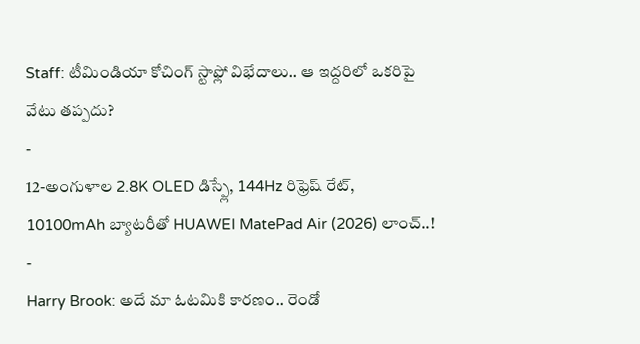Staff: టీమిండియా కోచింగ్ స్టాఫ్లో విభేదాలు.. ఆ ఇద్దరిలో ఒకరిపై వేటు తప్పదు?
-
12-అంగుళాల 2.8K OLED డిస్ప్లే, 144Hz రిఫ్రెష్ రేట్, 10100mAh బ్యాటరీతో HUAWEI MatePad Air (2026) లాంచ్..!
-
Harry Brook: అదే మా ఓటమికి కారణం.. రెండో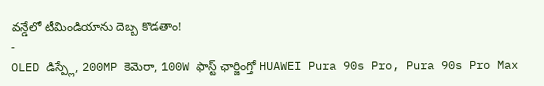వన్డేలో టీమిండియాను దెబ్బ కొడతాం!
-
OLED డిస్ప్లే, 200MP కెమెరా, 100W ఫాస్ట్ ఛార్జింగ్తో HUAWEI Pura 90s Pro, Pura 90s Pro Max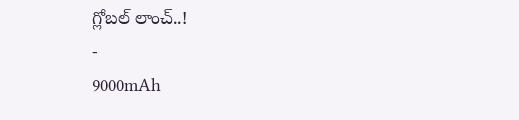గ్లోబల్ లాంచ్..!
-
9000mAh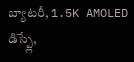బ్యాటరీ, 1.5K AMOLED డిస్ప్లే,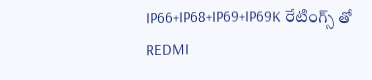IP66+IP68+IP69+IP69K రేటింగ్స్ తో REDMI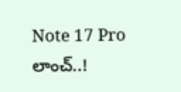Note 17 Pro లాంచ్..!